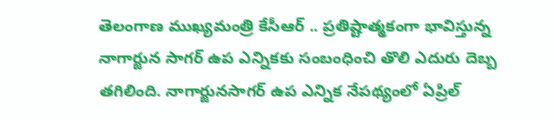తెలంగాణ ముఖ్యమంత్రి కేసీఆర్ .. ప్రతిష్టాత్మకంగా భావిస్తున్న నాగార్జున సాగర్ ఉప ఎన్నికకు సంబంధించి తొలి ఎదురు దెబ్బ తగిలింది. నాగార్జునసాగర్ ఉప ఎన్నిక నేపథ్యంలో ఏప్రిల్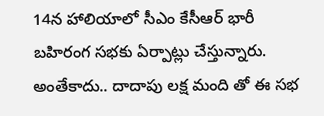14న హాలియాలో సీఎం కేసీఆర్ భారీ బహిరంగ సభకు ఏర్పాట్లు చేస్తున్నారు. అంతేకాదు.. దాదాపు లక్ష మంది తో ఈ సభ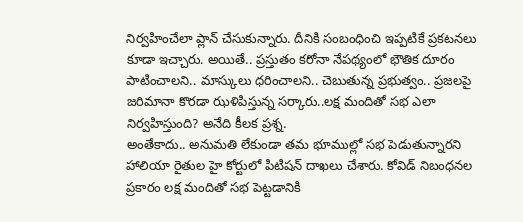నిర్వహించేలా ప్లాన్ చేసుకున్నారు. దీనికి సంబంధించి ఇప్పటికే ప్రకటనలు కూడా ఇచ్చారు. అయితే.. ప్రస్తుతం కరోనా నేపథ్యంలో భౌతిక దూరం పాటించాలని.. మాస్కులు ధరించాలని.. చెబుతున్న ప్రభుత్వం.. ప్రజలపై జరిమానా కొరడా ఝళిపిస్తున్న సర్కారు..లక్ష మందితో సభ ఎలా నిర్వహిస్తుంది? అనేది కీలక ప్రశ్న.
అంతేకాదు.. అనుమతి లేకుండా తమ భూముల్లో సభ పెడుతున్నారని హాలియా రైతుల హై కోర్టులో పిటిషన్ దాఖలు చేశారు. కోవిడ్ నిబంధనల ప్రకారం లక్ష మందితో సభ పెట్టడానికి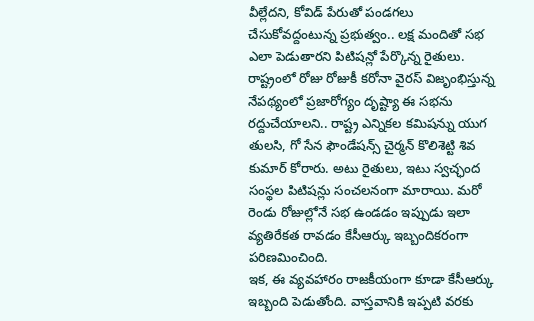వీల్లేదని, కోవిడ్ పేరుతో పండగలు చేసుకోవద్దంటున్న ప్రభుత్వం.. లక్ష మందితో సభ ఎలా పెడుతారని పిటిషన్లో పేర్కొన్న రైతులు. రాష్ట్రంలో రోజు రోజుకీ కరోనా వైరస్ విజృంభిస్తున్న నేపథ్యంలో ప్రజారోగ్యం దృష్ట్యా ఈ సభను రద్దుచేయాలని.. రాష్ట్ర ఎన్నికల కమిషన్ను యుగ తులసి, గో సేన ఫౌండేషన్స్ చైర్మన్ కొలిశెట్టి శివ కుమార్ కోరారు. అటు రైతులు, ఇటు స్వచ్ఛంద సంస్థల పిటిషన్లు సంచలనంగా మారాయి. మరో రెండు రోజుల్లోనే సభ ఉండడం ఇప్పుడు ఇలా వ్యతిరేకత రావడం కేసీఆర్కు ఇబ్బందికరంగా పరిణమించింది.
ఇక, ఈ వ్యవహారం రాజకీయంగా కూడా కేసీఆర్కు ఇబ్బంది పెడుతోంది. వాస్తవానికి ఇప్పటి వరకు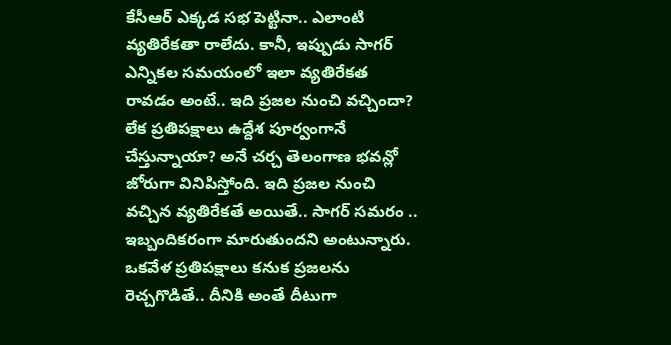కేసీఆర్ ఎక్కడ సభ పెట్టినా.. ఎలాంటి వ్యతిరేకతా రాలేదు. కానీ, ఇప్పుడు సాగర్ ఎన్నికల సమయంలో ఇలా వ్యతిరేకత రావడం అంటే.. ఇది ప్రజల నుంచి వచ్చిందా? లేక ప్రతిపక్షాలు ఉద్దేశ పూర్వంగానే చేస్తున్నాయా? అనే చర్చ తెలంగాణ భవన్లో జోరుగా వినిపిస్తోంది. ఇది ప్రజల నుంచి వచ్చిన వ్యతిరేకతే అయితే.. సాగర్ సమరం .. ఇబ్బందికరంగా మారుతుందని అంటున్నారు. ఒకవేళ ప్రతిపక్షాలు కనుక ప్రజలను రెచ్చగొడితే.. దీనికి అంతే దీటుగా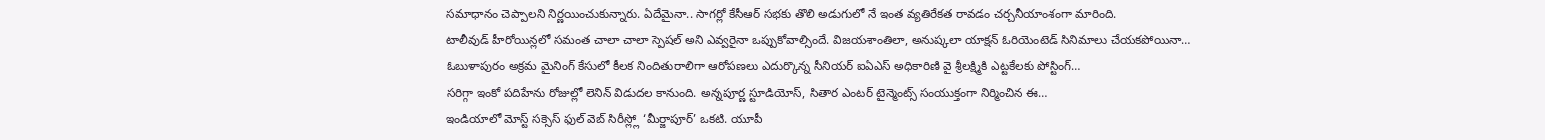సమాధానం చెప్పాలని నిర్ణయించుకున్నారు. ఏదేమైనా.. సాగర్లో కేసీఆర్ సభకు తొలి అడుగులో నే ఇంత వ్యతిరేకత రావడం చర్చనీయాంశంగా మారింది.
టాలీవుడ్ హీరోయిన్లలో సమంత చాలా చాలా స్పెషల్ అని ఎవ్వరైనా ఒప్పుకోవాల్సిందే. విజయశాంతిలా, అనుష్కలా యాక్షన్ ఓరియెంటెడ్ సినిమాలు చేయకపోయినా…
ఓబుళాపురం అక్రమ మైనింగ్ కేసులో కీలక నిందితురాలిగా ఆరోపణలు ఎదుర్కొన్న సీనియర్ ఐఏఎస్ అధికారిణి వై శ్రీలక్ష్మికి ఎట్టకేలకు పోస్టింగ్…
సరిగ్గా ఇంకో పదిహేను రోజుల్లో లెనిన్ విడుదల కానుంది. అన్నపూర్ణ స్టూడియోస్, సితార ఎంటర్ టైన్మెంట్స్ సంయుక్తంగా నిర్మించిన ఈ…
ఇండియాలో మోస్ట్ సక్సెస్ ఫుల్ వెబ్ సిరీస్ల్లో ‘మీర్జాపూర్’ ఒకటి. యూపీ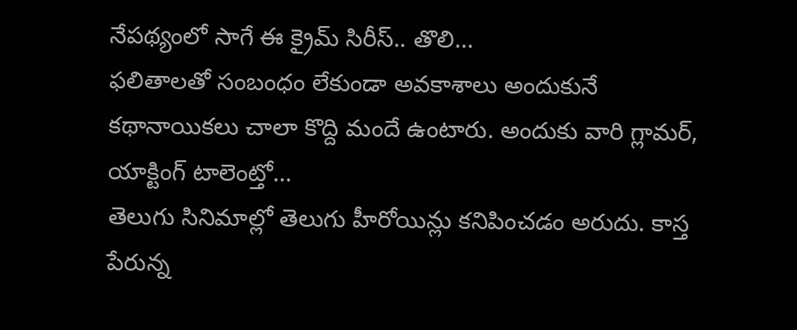నేపథ్యంలో సాగే ఈ క్రైమ్ సిరీస్.. తొలి…
ఫలితాలతో సంబంధం లేకుండా అవకాశాలు అందుకునే కథానాయికలు చాలా కొద్ది మందే ఉంటారు. అందుకు వారి గ్లామర్, యాక్టింగ్ టాలెంట్తో…
తెలుగు సినిమాల్లో తెలుగు హీరోయిన్లు కనిపించడం అరుదు. కాస్త పేరున్న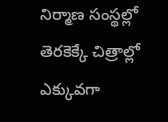నిర్మాణ సంస్థల్లో తెరకెక్కే చిత్రాల్లో ఎక్కువగా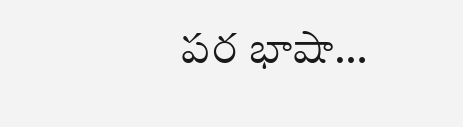పర భాషా…